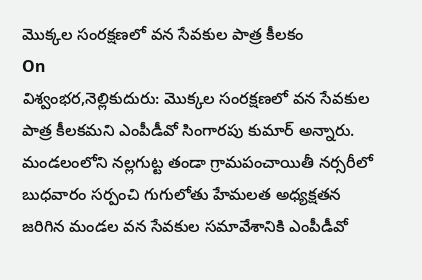మొక్కల సంరక్షణలో వన సేవకుల పాత్ర కీలకం
On
విశ్వంభర,నెల్లికుదురు: మొక్కల సంరక్షణలో వన సేవకుల పాత్ర కీలకమని ఎంపీడీవో సింగారపు కుమార్ అన్నారు. మండలంలోని నల్లగుట్ట తండా గ్రామపంచాయితీ నర్సరీలో బుధవారం సర్పంచి గుగులోతు హేమలత అధ్యక్షతన జరిగిన మండల వన సేవకుల సమావేశానికి ఎంపీడీవో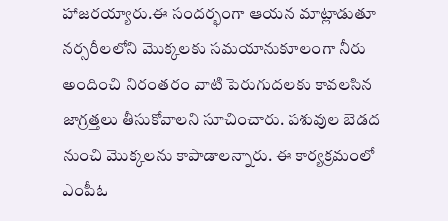హాజరయ్యారు.ఈ సందర్భంగా ఆయన మాట్లాడుతూ నర్సరీలలోని మొక్కలకు సమయానుకూలంగా నీరు అందించి నిరంతరం వాటి పెరుగుదలకు కావలసిన జాగ్రత్తలు తీసుకోవాలని సూచించారు. పశువుల బెడద నుంచి మొక్కలను కాపాడాలన్నారు. ఈ కార్యక్రమంలో ఎంపీఓ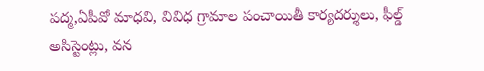పద్మ,ఏపీవో మాధవి, వివిధ గ్రామాల పంచాయితీ కార్యదర్శులు, ఫీల్డ్ అసిస్టెంట్లు, వన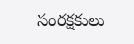సంరక్షకులు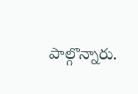పాల్గొన్నారు.